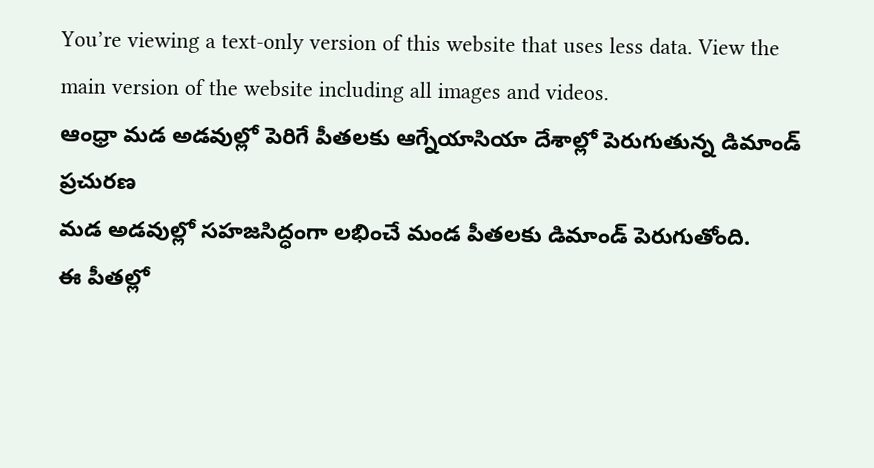You’re viewing a text-only version of this website that uses less data. View the main version of the website including all images and videos.
ఆంధ్రా మడ అడవుల్లో పెరిగే పీతలకు ఆగ్నేయాసియా దేశాల్లో పెరుగుతున్న డిమాండ్
ప్రచురణ
మడ అడవుల్లో సహజసిద్ధంగా లభించే మండ పీతలకు డిమాండ్ పెరుగుతోంది.
ఈ పీతల్లో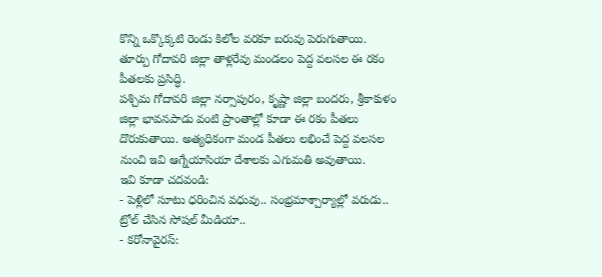కొన్ని ఒక్కొక్కటి రెండు కిలోల వరకూ బరువు పెరుగుతాయి. తూర్పు గోదావరి జిల్లా తాళ్లరేవు మండలం పెద్ద వలసల ఈ రకం పీతలకు ప్రసిద్ధి.
పశ్చిమ గోదావరి జిల్లా నర్సాపురం, కృష్ణా జిల్లా బందరు, శ్రీకాకుళం జిల్లా భావనపాడు వంటి ప్రాంతాల్లో కూడా ఈ రకం పీతలు దొరుకుతాయి. అత్యధికంగా మండ పీతలు లభించే పెద్ద వలసల నుంచి ఇవి ఆగ్నేయాసియా దేశాలకు ఎగుమతి అవుతాయి.
ఇవి కూడా చదవండి:
- పెళ్లిలో సూటు ధరించిన వధువు.. సంభ్రమాశ్చార్యాల్లో వరుడు.. ట్రోల్ చేసిన సోషల్ మీడియా..
- కరోనావైరస్: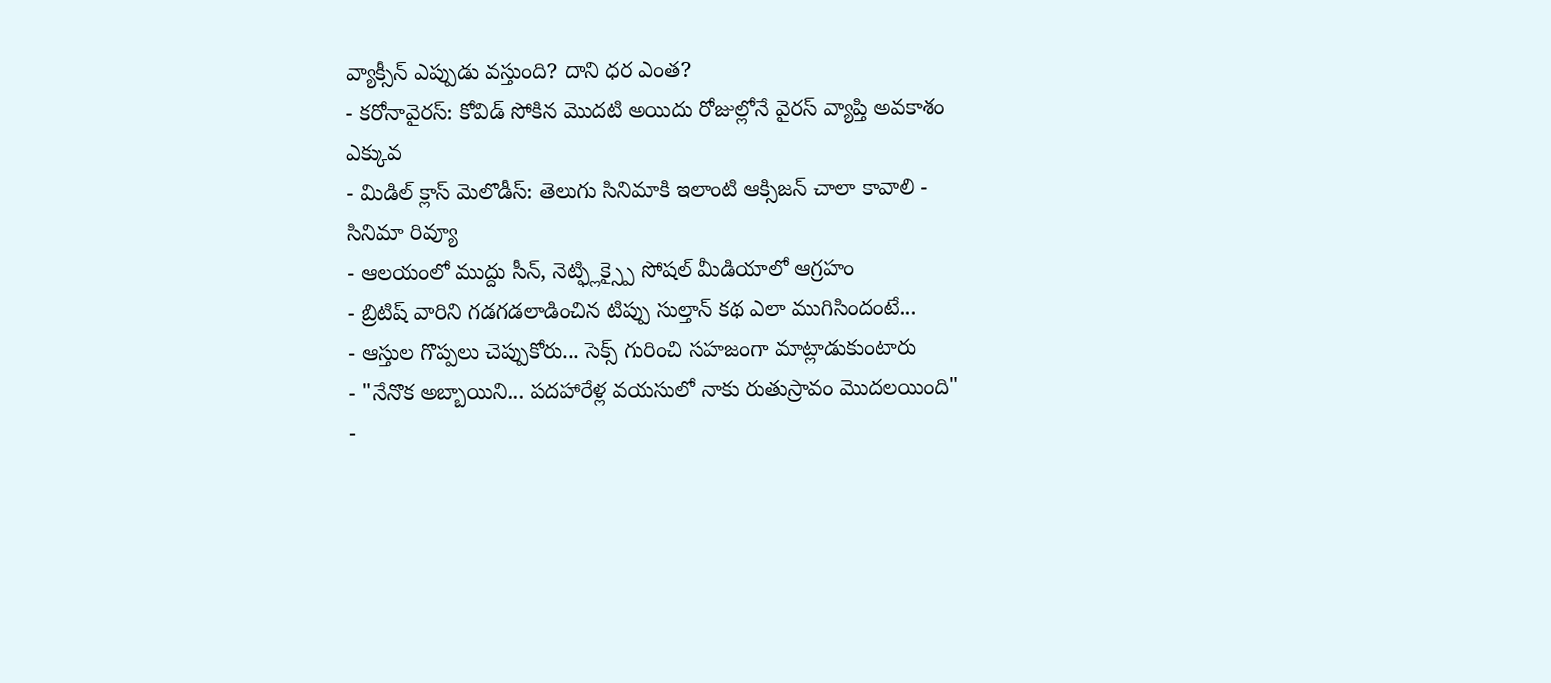వ్యాక్సీన్ ఎప్పుడు వస్తుంది? దాని ధర ఎంత?
- కరోనావైరస్: కోవిడ్ సోకిన మొదటి అయిదు రోజుల్లోనే వైరస్ వ్యాప్తి అవకాశం ఎక్కువ
- మిడిల్ క్లాస్ మెలొడీస్: తెలుగు సినిమాకి ఇలాంటి ఆక్సిజన్ చాలా కావాలి - సినిమా రివ్యూ
- ఆలయంలో ముద్దు సీన్, నెట్ఫ్లిక్స్పై సోషల్ మీడియాలో ఆగ్రహం
- బ్రిటిష్ వారిని గడగడలాడించిన టిప్పు సుల్తాన్ కథ ఎలా ముగిసిందంటే...
- ఆస్తుల గొప్పలు చెప్పుకోరు... సెక్స్ గురించి సహజంగా మాట్లాడుకుంటారు
- "నేనొక అబ్బాయిని... పదహారేళ్ల వయసులో నాకు రుతుస్రావం మొదలయింది"
-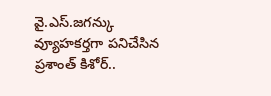వై.ఎస్.జగన్కు వ్యూహకర్తగా పనిచేసిన ప్రశాంత్ కిశోర్..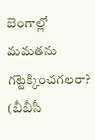బెంగాల్లో మమతను గట్టెక్కించగలరా?
(బీబీసీ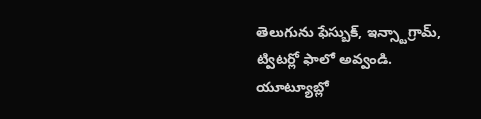తెలుగును ఫేస్బుక్, ఇన్స్టాగ్రామ్, ట్విటర్లో ఫాలో అవ్వండి. యూట్యూబ్లో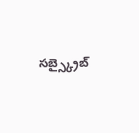సబ్స్క్రైబ్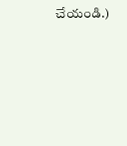చేయండి.)